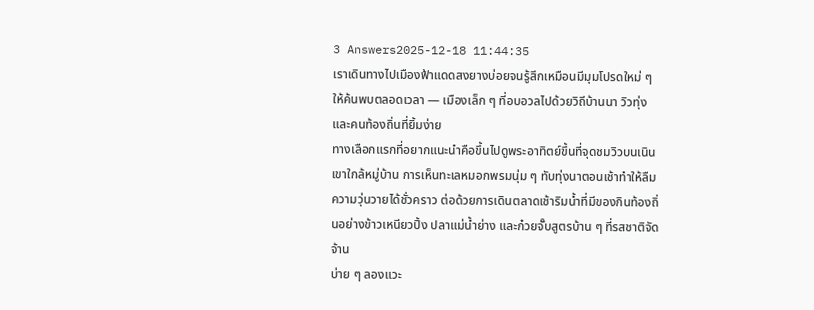3 Answers2025-12-18 11:44:35
เราเดินทางไปเมืองฟ้าแดดสงยางบ่อยจนรู้สึกเหมือนมีมุมโปรดใหม่ ๆ ให้ค้นพบตลอดเวลา — เมืองเล็ก ๆ ที่อบอวลไปด้วยวิถีบ้านนา วิวทุ่ง และคนท้องถิ่นที่ยิ้มง่าย
ทางเลือกแรกที่อยากแนะนำคือขึ้นไปดูพระอาทิตย์ขึ้นที่จุดชมวิวบนเนินเขาใกล้หมู่บ้าน การเห็นทะเลหมอกพรมนุ่ม ๆ ทับทุ่งนาตอนเช้าทำให้ลืมความวุ่นวายได้ชั่วคราว ต่อด้วยการเดินตลาดเช้าริมน้ำที่มีของกินท้องถิ่นอย่างข้าวเหนียวปิ้ง ปลาแม่น้ำย่าง และก๋วยจั๊บสูตรบ้าน ๆ ที่รสชาติจัดจ้าน
บ่าย ๆ ลองแวะ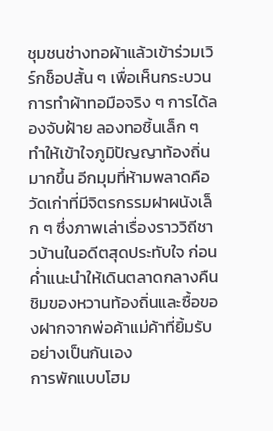ชุมชนช่างทอผ้าแล้วเข้าร่วมเวิร์กช็อปสั้น ๆ เพื่อเห็นกระบวนการทำผ้าทอมือจริง ๆ การได้ลองจับฝ้าย ลองทอชิ้นเล็ก ๆ ทำให้เข้าใจภูมิปัญญาท้องถิ่นมากขึ้น อีกมุมที่ห้ามพลาดคือวัดเก่าที่มีจิตรกรรมฝาผนังเล็ก ๆ ซึ่งภาพเล่าเรื่องราววิถีชาวบ้านในอดีตสุดประทับใจ ก่อนค่ำแนะนำให้เดินตลาดกลางคืนชิมของหวานท้องถิ่นและซื้อของฝากจากพ่อค้าแม่ค้าที่ยิ้มรับอย่างเป็นกันเอง
การพักแบบโฮม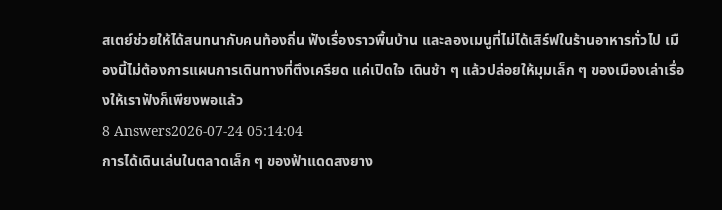สเตย์ช่วยให้ได้สนทนากับคนท้องถิ่น ฟังเรื่องราวพื้นบ้าน และลองเมนูที่ไม่ได้เสิร์ฟในร้านอาหารทั่วไป เมืองนี้ไม่ต้องการแผนการเดินทางที่ตึงเครียด แค่เปิดใจ เดินช้า ๆ แล้วปล่อยให้มุมเล็ก ๆ ของเมืองเล่าเรื่องให้เราฟังก็เพียงพอแล้ว
8 Answers2026-07-24 05:14:04
การได้เดินเล่นในตลาดเล็ก ๆ ของฟ้าแดดสงยาง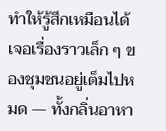ทำให้รู้สึกเหมือนได้เจอเรื่องราวเล็ก ๆ ของชุมชนอยู่เต็มไปหมด — ทั้งกลิ่นอาหา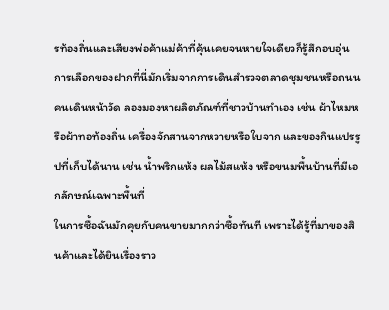รท้องถิ่นและเสียงพ่อค้าแม่ค้าที่คุ้นเคยจนหายใจเดียวก็รู้สึกอบอุ่น การเลือกของฝากที่นี่มักเริ่มจากการเดินสำรวจตลาดชุมชนหรือถนนคนเดินหน้าวัด ลองมองหาผลิตภัณฑ์ที่ชาวบ้านทำเอง เช่น ผ้าไหมหรือผ้าทอท้องถิ่น เครื่องจักสานจากหวายหรือใบจาก และของกินแปรรูปที่เก็บได้นาน เช่น น้ำพริกแห้ง ผลไม้สแห้ง หรือขนมพื้นบ้านที่มีเอกลักษณ์เฉพาะพื้นที่
ในการซื้อฉันมักคุยกับคนขายมากกว่าซื้อทันที เพราะได้รู้ที่มาของสินค้าและได้ยินเรื่องราว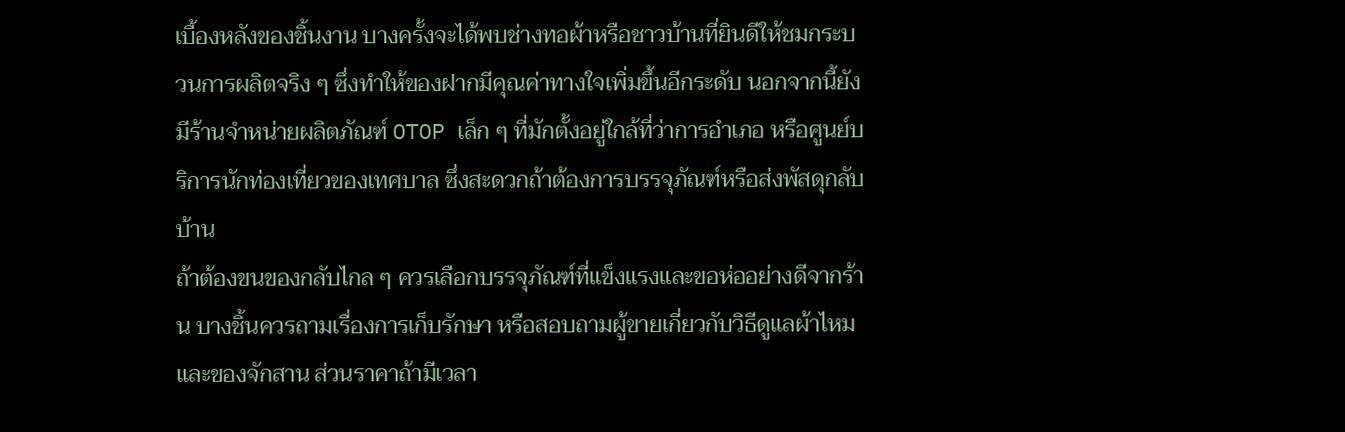เบื้องหลังของชิ้นงาน บางครั้งจะได้พบช่างทอผ้าหรือชาวบ้านที่ยินดีให้ชมกระบวนการผลิตจริง ๆ ซึ่งทำให้ของฝากมีคุณค่าทางใจเพิ่มขึ้นอีกระดับ นอกจากนี้ยังมีร้านจำหน่ายผลิตภัณฑ์ OTOP เล็ก ๆ ที่มักตั้งอยู่ใกล้ที่ว่าการอำเภอ หรือศูนย์บริการนักท่องเที่ยวของเทศบาล ซึ่งสะดวกถ้าต้องการบรรจุภัณฑ์หรือส่งพัสดุกลับบ้าน
ถ้าต้องขนของกลับไกล ๆ ควรเลือกบรรจุภัณฑ์ที่แข็งแรงและขอห่ออย่างดีจากร้าน บางชิ้นควรถามเรื่องการเก็บรักษา หรือสอบถามผู้ขายเกี่ยวกับวิธีดูแลผ้าไหมและของจักสาน ส่วนราคาถ้ามีเวลา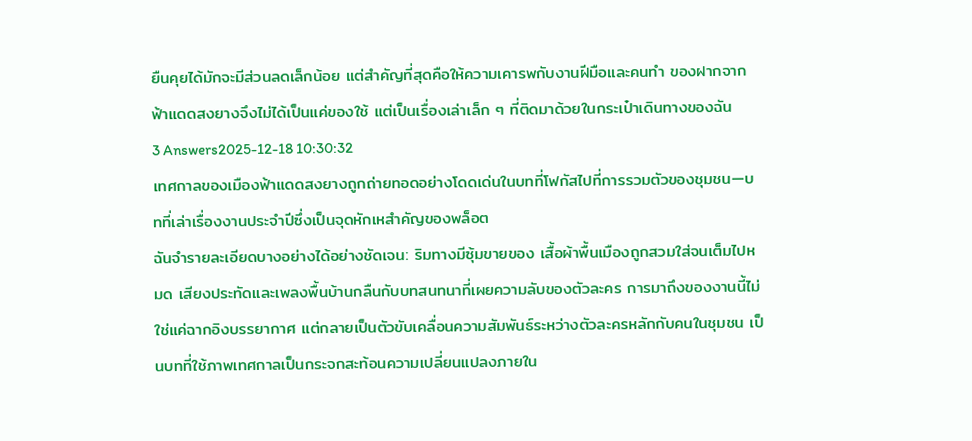ยืนคุยได้มักจะมีส่วนลดเล็กน้อย แต่สำคัญที่สุดคือให้ความเคารพกับงานฝีมือและคนทำ ของฝากจากฟ้าแดดสงยางจึงไม่ได้เป็นแค่ของใช้ แต่เป็นเรื่องเล่าเล็ก ๆ ที่ติดมาด้วยในกระเป๋าเดินทางของฉัน
3 Answers2025-12-18 10:30:32
เทศกาลของเมืองฟ้าแดดสงยางถูกถ่ายทอดอย่างโดดเด่นในบทที่โฟกัสไปที่การรวมตัวของชุมชน—บทที่เล่าเรื่องงานประจำปีซึ่งเป็นจุดหักเหสำคัญของพล็อต
ฉันจำรายละเอียดบางอย่างได้อย่างชัดเจน: ริมทางมีซุ้มขายของ เสื้อผ้าพื้นเมืองถูกสวมใส่จนเต็มไปหมด เสียงประทัดและเพลงพื้นบ้านกลืนกับบทสนทนาที่เผยความลับของตัวละคร การมาถึงของงานนี้ไม่ใช่แค่ฉากอิงบรรยากาศ แต่กลายเป็นตัวขับเคลื่อนความสัมพันธ์ระหว่างตัวละครหลักกับคนในชุมชน เป็นบทที่ใช้ภาพเทศกาลเป็นกระจกสะท้อนความเปลี่ยนแปลงภายใน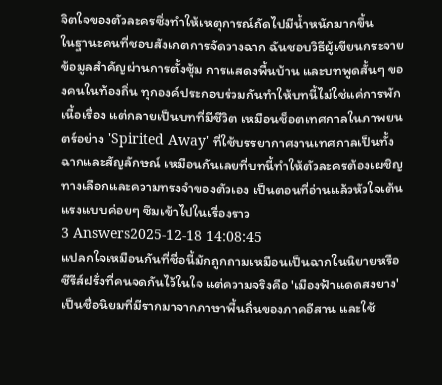จิตใจของตัวละครซึ่งทำให้เหตุการณ์ถัดไปมีน้ำหนักมากขึ้น
ในฐานะคนที่ชอบสังเกตการจัดวางฉาก ฉันชอบวิธีผู้เขียนกระจายข้อมูลสำคัญผ่านการตั้งซุ้ม การแสดงพื้นบ้าน และบทพูดสั้นๆ ของคนในท้องถิ่น ทุกองค์ประกอบร่วมกันทำให้บทนี้ไม่ใช่แค่การพักเนื้อเรื่อง แต่กลายเป็นบทที่มีชีวิต เหมือนช็อตเทศกาลในภาพยนตร์อย่าง 'Spirited Away' ที่ใช้บรรยากาศงานเทศกาลเป็นทั้งฉากและสัญลักษณ์ เหมือนกันเลยที่บทนี้ทำให้ตัวละครต้องเผชิญทางเลือกและความทรงจำของตัวเอง เป็นตอนที่อ่านแล้วหัวใจเต้นแรงแบบค่อยๆ ซึมเข้าไปในเรื่องราว
3 Answers2025-12-18 14:08:45
แปลกใจเหมือนกันที่ชื่อนี้มักถูกถามเหมือนเป็นฉากในนิยายหรือซีรีส์ฝรั่งที่คนจดกันไว้ในใจ แต่ความจริงคือ 'เมืองฟ้าแดดสงยาง' เป็นชื่อนิยมที่มีรากมาจากภาษาพื้นถิ่นของภาคอีสาน และใช้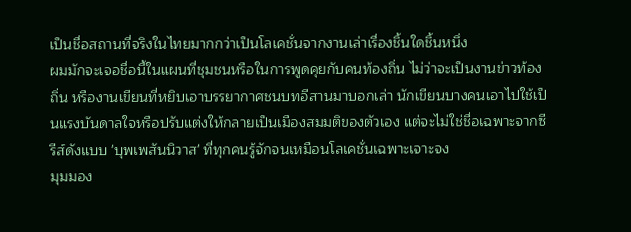เป็นชื่อสถานที่จริงในไทยมากกว่าเป็นโลเคชั่นจากงานเล่าเรื่องชิ้นใดชิ้นหนึ่ง
ผมมักจะเจอชื่อนี้ในแผนที่ชุมชนหรือในการพูดคุยกับคนท้องถิ่น ไม่ว่าจะเป็นงานข่าวท้องถิ่น หรืองานเขียนที่หยิบเอาบรรยากาศชนบทอีสานมาบอกเล่า นักเขียนบางคนเอาไปใช้เป็นแรงบันดาลใจหรือปรับแต่งให้กลายเป็นเมืองสมมติของตัวเอง แต่จะไม่ใช่ชื่อเฉพาะจากซีรีส์ดังแบบ 'บุพเพสันนิวาส' ที่ทุกคนรู้จักจนเหมือนโลเคชั่นเฉพาะเจาะจง
มุมมอง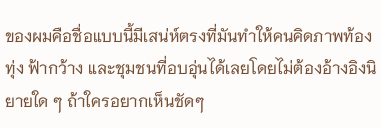ของผมคือชื่อแบบนี้มีเสน่ห์ตรงที่มันทำให้คนคิดภาพท้องทุ่ง ฟ้ากว้าง และชุมชนที่อบอุ่นได้เลยโดยไม่ต้องอ้างอิงนิยายใด ๆ ถ้าใครอยากเห็นชัดๆ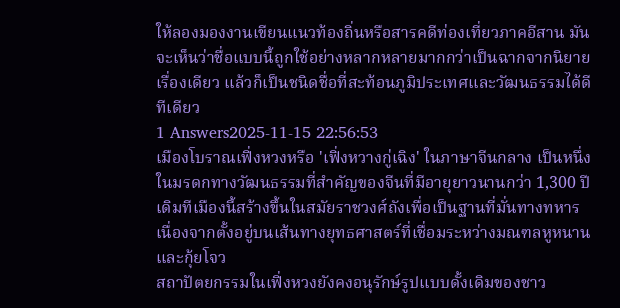ให้ลองมองงานเขียนแนวท้องถิ่นหรือสารคดีท่องเที่ยวภาคอีสาน มันจะเห็นว่าชื่อแบบนี้ถูกใช้อย่างหลากหลายมากกว่าเป็นฉากจากนิยายเรื่องเดียว แล้วก็เป็นชนิดชื่อที่สะท้อนภูมิประเทศและวัฒนธรรมได้ดีทีเดียว
1 Answers2025-11-15 22:56:53
เมืองโบราณเฟิ่งหวงหรือ 'เฟิ่งหวางกู่เฉิง' ในภาษาจีนกลาง เป็นหนึ่งในมรดกทางวัฒนธรรมที่สำคัญของจีนที่มีอายุยาวนานกว่า 1,300 ปี เดิมทีเมืองนี้สร้างขึ้นในสมัยราชวงศ์ถังเพื่อเป็นฐานที่มั่นทางทหาร เนื่องจากตั้งอยู่บนเส้นทางยุทธศาสตร์ที่เชื่อมระหว่างมณฑลหูหนานและกุ้ยโจว
สถาปัตยกรรมในเฟิ่งหวงยังคงอนุรักษ์รูปแบบดั้งเดิมของชาว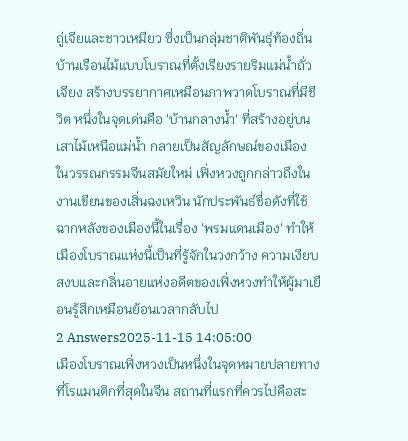ถู่เจียและชาวเหมียว ซึ่งเป็นกลุ่มชาติพันธุ์ท้องถิ่น บ้านเรือนไม้แบบโบราณที่ตั้งเรียงรายริมแม่น้ำถั่วเจียง สร้างบรรยากาศเหมือนภาพวาดโบราณที่มีชีวิต หนึ่งในจุดเด่นคือ 'บ้านกลางน้ำ' ที่สร้างอยู่บนเสาไม้เหนือแม่น้ำ กลายเป็นสัญลักษณ์ของเมือง
ในวรรณกรรมจีนสมัยใหม่ เฟิ่งหวงถูกกล่าวถึงในงานเขียนของเสิ่นฉงเหวิน นักประพันธ์ชื่อดังที่ใช้ฉากหลังของเมืองนี้ในเรื่อง 'พรมแดนเมือง' ทำให้เมืองโบราณแห่งนี้เป็นที่รู้จักในวงกว้าง ความเงียบสงบและกลิ่นอายแห่งอดีตของเฟิ่งหวงทำให้ผู้มาเยือนรู้สึกเหมือนย้อนเวลากลับไป
2 Answers2025-11-15 14:05:00
เมืองโบราณเฟิ่งหวงเป็นหนึ่งในจุดหมายปลายทางที่โรแมนติกที่สุดในจีน สถานที่แรกที่ควรไปคือสะ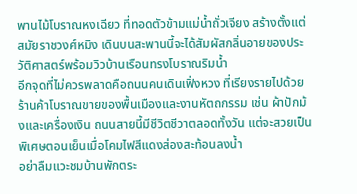พานไม้โบราณหงเฉียว ที่ทอดตัวข้ามแม่น้ำถั่วเจียง สร้างตั้งแต่สมัยราชวงศ์หมิง เดินบนสะพานนี้จะได้สัมผัสกลิ่นอายของประวัติศาสตร์พร้อมวิวบ้านเรือนทรงโบราณริมน้ำ
อีกจุดที่ไม่ควรพลาดคือถนนคนเดินเฟิ่งหวง ที่เรียงรายไปด้วยร้านค้าโบราณขายของพื้นเมืองและงานหัตถกรรม เช่น ผ้าปักม้งและเครื่องเงิน ถนนสายนี้มีชีวิตชีวาตลอดทั้งวัน แต่จะสวยเป็นพิเศษตอนเย็นเมื่อโคมไฟสีแดงส่องสะท้อนลงน้ำ
อย่าลืมแวะชมบ้านพักตระ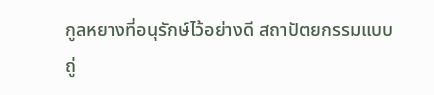กูลหยางที่อนุรักษ์ไว้อย่างดี สถาปัตยกรรมแบบถู่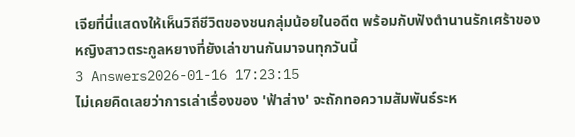เจียที่นี่แสดงให้เห็นวิถีชีวิตของชนกลุ่มน้อยในอดีต พร้อมกับฟังตำนานรักเศร้าของหญิงสาวตระกูลหยางที่ยังเล่าขานกันมาจนทุกวันนี้
3 Answers2026-01-16 17:23:15
ไม่เคยคิดเลยว่าการเล่าเรื่องของ 'ฟ้าส่าง' จะถักทอความสัมพันธ์ระห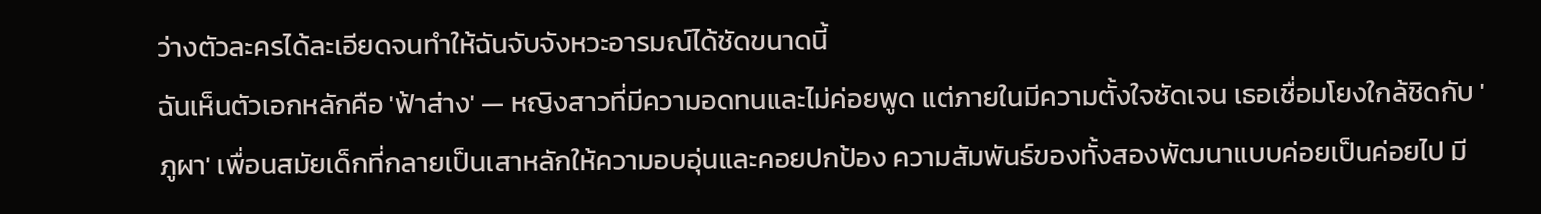ว่างตัวละครได้ละเอียดจนทำให้ฉันจับจังหวะอารมณ์ได้ชัดขนาดนี้
ฉันเห็นตัวเอกหลักคือ 'ฟ้าส่าง' — หญิงสาวที่มีความอดทนและไม่ค่อยพูด แต่ภายในมีความตั้งใจชัดเจน เธอเชื่อมโยงใกล้ชิดกับ 'ภูผา' เพื่อนสมัยเด็กที่กลายเป็นเสาหลักให้ความอบอุ่นและคอยปกป้อง ความสัมพันธ์ของทั้งสองพัฒนาแบบค่อยเป็นค่อยไป มี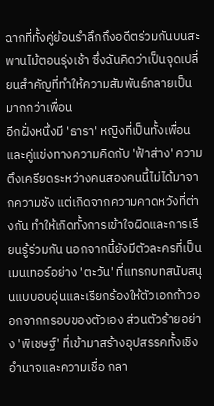ฉากที่ทั้งคู่ย้อนรำลึกถึงอดีตร่วมกันบนสะพานไม้ตอนรุ่งเช้า ซึ่งฉันคิดว่าเป็นจุดเปลี่ยนสำคัญที่ทำให้ความสัมพันธ์กลายเป็นมากกว่าเพื่อน
อีกฝั่งหนึ่งมี 'ธารา' หญิงที่เป็นทั้งเพื่อนและคู่แข่งทางความคิดกับ 'ฟ้าส่าง' ความตึงเครียดระหว่างคนสองคนนี้ไม่ได้มาจากความชัง แต่เกิดจากความคาดหวังที่ต่างกัน ทำให้เกิดทั้งการเข้าใจผิดและการเรียนรู้ร่วมกัน นอกจากนี้ยังมีตัวละครที่เป็นเมนเทอร์อย่าง 'ตะวัน' ที่แทรกบทสนับสนุนแบบอบอุ่นและเรียกร้องให้ตัวเอกก้าวออกจากกรอบของตัวเอง ส่วนตัวร้ายอย่าง 'พิเชษฐ์' ที่เข้ามาสร้างอุปสรรคทั้งเชิงอำนาจและความเชื่อ กลา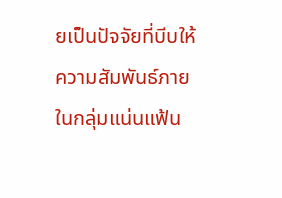ยเป็นปัจจัยที่บีบให้ความสัมพันธ์ภายในกลุ่มแน่นแฟ้น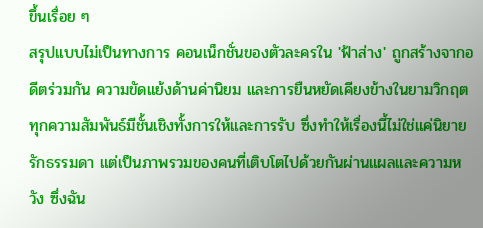ขึ้นเรื่อย ๆ
สรุปแบบไม่เป็นทางการ คอนเน็กชั่นของตัวละครใน 'ฟ้าส่าง' ถูกสร้างจากอดีตร่วมกัน ความขัดแย้งด้านค่านิยม และการยืนหยัดเคียงข้างในยามวิกฤต ทุกความสัมพันธ์มีชั้นเชิงทั้งการให้และการรับ ซึ่งทำให้เรื่องนี้ไม่ใช่แค่นิยายรักธรรมดา แต่เป็นภาพรวมของคนที่เติบโตไปด้วยกันผ่านแผลและความหวัง ซึ่งฉัน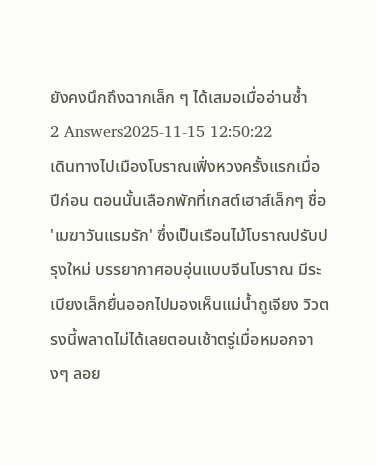ยังคงนึกถึงฉากเล็ก ๆ ได้เสมอเมื่ออ่านซ้ำ
2 Answers2025-11-15 12:50:22
เดินทางไปเมืองโบราณเฟิ่งหวงครั้งแรกเมื่อปีก่อน ตอนนั้นเลือกพักที่เกสต์เฮาส์เล็กๆ ชื่อ 'เมฆาวันแรมรัก' ซึ่งเป็นเรือนไม้โบราณปรับปรุงใหม่ บรรยากาศอบอุ่นแบบจีนโบราณ มีระเบียงเล็กยื่นออกไปมองเห็นแม่น้ำถูเจียง วิวตรงนี้พลาดไม่ได้เลยตอนเช้าตรู่เมื่อหมอกจางๆ ลอย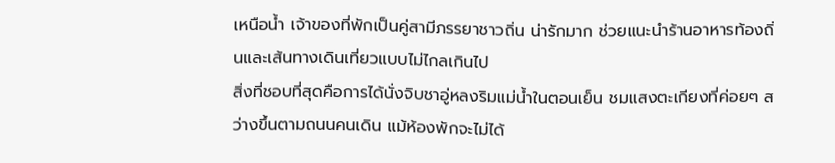เหนือน้ำ เจ้าของที่พักเป็นคู่สามีภรรยาชาวถิ่น น่ารักมาก ช่วยแนะนำร้านอาหารท้องถิ่นและเส้นทางเดินเที่ยวแบบไม่ไกลเกินไป
สิ่งที่ชอบที่สุดคือการได้นั่งจิบชาอู่หลงริมแม่น้ำในตอนเย็น ชมแสงตะเกียงที่ค่อยๆ สว่างขึ้นตามถนนคนเดิน แม้ห้องพักจะไม่ได้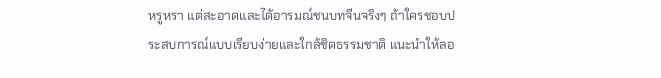หรูหรา แต่สะอาดและได้อารมณ์ชนบทจีนจริงๆ ถ้าใครชอบประสบการณ์แบบเรียบง่ายและใกล้ชิดธรรมชาติ แนะนำให้ลอ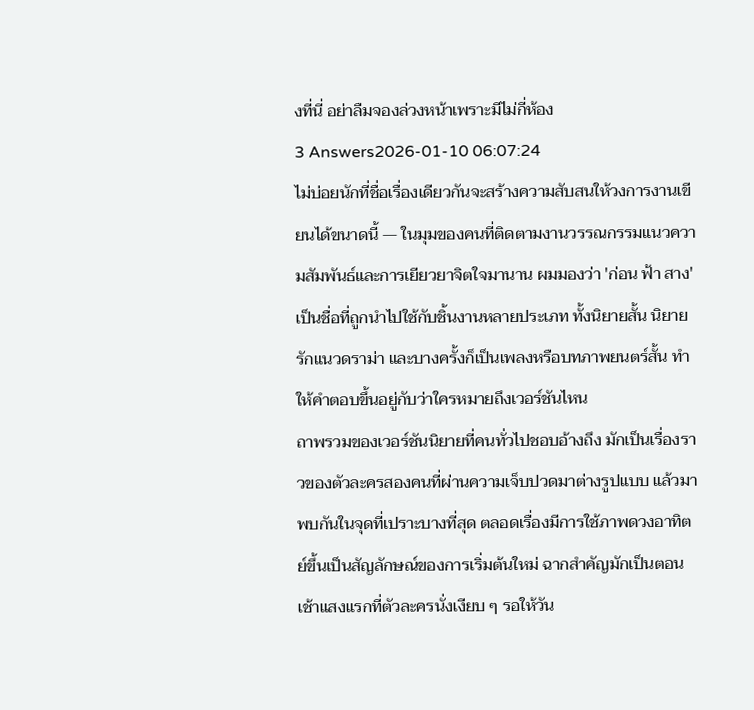งที่นี่ อย่าลืมจองล่วงหน้าเพราะมีไม่กี่ห้อง
3 Answers2026-01-10 06:07:24
ไม่บ่อยนักที่ชื่อเรื่องเดียวกันจะสร้างความสับสนให้วงการงานเขียนได้ขนาดนี้ — ในมุมของคนที่ติดตามงานวรรณกรรมแนวความสัมพันธ์และการเยียวยาจิตใจมานาน ผมมองว่า 'ก่อน ฟ้า สาง' เป็นชื่อที่ถูกนำไปใช้กับชิ้นงานหลายประเภท ทั้งนิยายสั้น นิยายรักแนวดราม่า และบางครั้งก็เป็นเพลงหรือบทภาพยนตร์สั้น ทำให้คำตอบขึ้นอยู่กับว่าใครหมายถึงเวอร์ชันไหน
ถาพรวมของเวอร์ชันนิยายที่คนทั่วไปชอบอ้างถึง มักเป็นเรื่องราวของตัวละครสองคนที่ผ่านความเจ็บปวดมาต่างรูปแบบ แล้วมาพบกันในจุดที่เปราะบางที่สุด ตลอดเรื่องมีการใช้ภาพดวงอาทิตย์ขึ้นเป็นสัญลักษณ์ของการเริ่มต้นใหม่ ฉากสำคัญมักเป็นตอนเช้าแสงแรกที่ตัวละครนั่งเงียบ ๆ รอให้วัน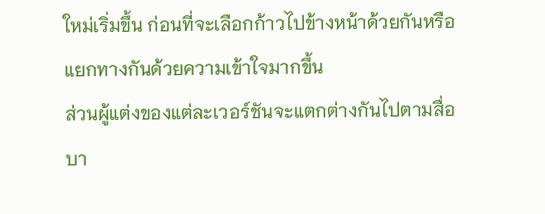ใหม่เริ่มขึ้น ก่อนที่จะเลือกก้าวไปข้างหน้าด้วยกันหรือแยกทางกันด้วยความเข้าใจมากขึ้น
ส่วนผู้แต่งของแต่ละเวอร์ชันจะแตกต่างกันไปตามสื่อ บา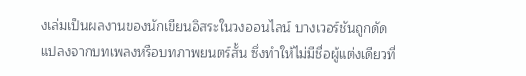งเล่มเป็นผลงานของนักเขียนอิสระในวงออนไลน์ บางเวอร์ชันถูกดัดแปลงจากบทเพลงหรือบทภาพยนตร์สั้น ซึ่งทำให้ไม่มีชื่อผู้แต่งเดียวที่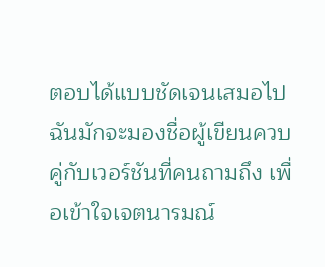ตอบได้แบบชัดเจนเสมอไป ฉันมักจะมองชื่อผู้เขียนควบคู่กับเวอร์ชันที่คนถามถึง เพื่อเข้าใจเจตนารมณ์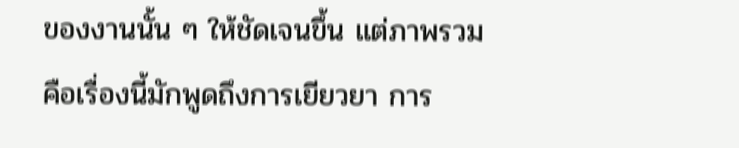ของงานนั้น ๆ ให้ชัดเจนขึ้น แต่ภาพรวมคือเรื่องนี้มักพูดถึงการเยียวยา การ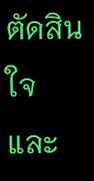ตัดสินใจ และ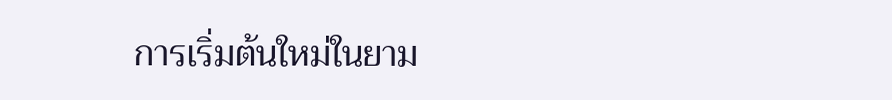การเริ่มต้นใหม่ในยาม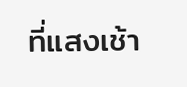ที่แสงเช้า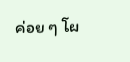ค่อย ๆ โผ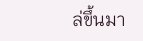ล่ขึ้นมา